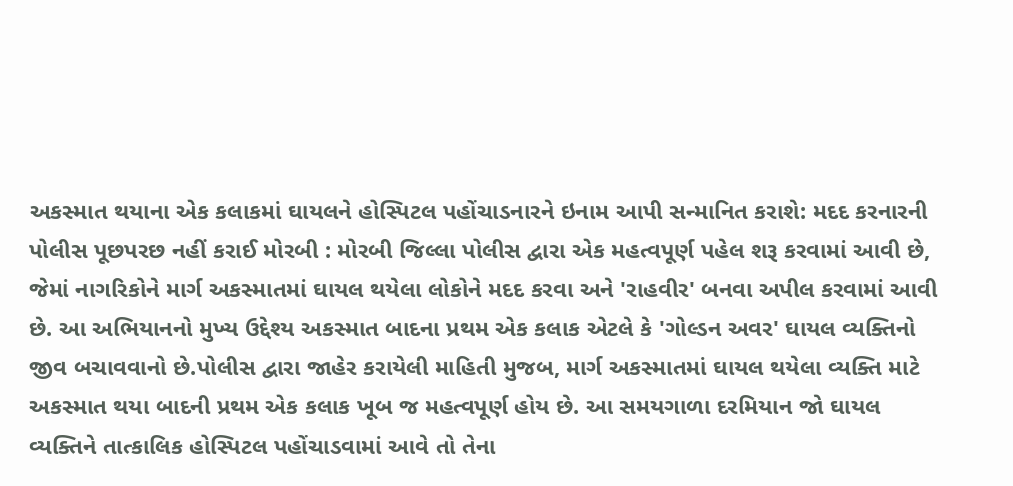અકસ્માત થયાના એક કલાકમાં ઘાયલને હોસ્પિટલ પહોંચાડનારને ઇનામ આપી સન્માનિત કરાશે: મદદ કરનારની પોલીસ પૂછપરછ નહીં કરાઈ મોરબી : મોરબી જિલ્લા પોલીસ દ્વારા એક મહત્વપૂર્ણ પહેલ શરૂ કરવામાં આવી છે, જેમાં નાગરિકોને માર્ગ અકસ્માતમાં ઘાયલ થયેલા લોકોને મદદ કરવા અને 'રાહવીર' બનવા અપીલ કરવામાં આવી છે. આ અભિયાનનો મુખ્ય ઉદ્દેશ્ય અકસ્માત બાદના પ્રથમ એક કલાક એટલે કે 'ગોલ્ડન અવર' ઘાયલ વ્યક્તિનો જીવ બચાવવાનો છે.પોલીસ દ્વારા જાહેર કરાયેલી માહિતી મુજબ, માર્ગ અકસ્માતમાં ઘાયલ થયેલા વ્યક્તિ માટે અકસ્માત થયા બાદની પ્રથમ એક કલાક ખૂબ જ મહત્વપૂર્ણ હોય છે. આ સમયગાળા દરમિયાન જો ઘાયલ વ્યક્તિને તાત્કાલિક હોસ્પિટલ પહોંચાડવામાં આવે તો તેના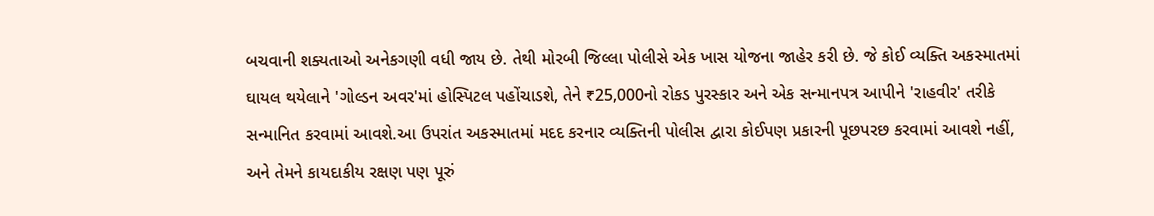બચવાની શક્યતાઓ અનેકગણી વધી જાય છે. તેથી મોરબી જિલ્લા પોલીસે એક ખાસ યોજના જાહેર કરી છે. જે કોઈ વ્યક્તિ અકસ્માતમાં ઘાયલ થયેલાને 'ગોલ્ડન અવર'માં હોસ્પિટલ પહોંચાડશે, તેને ₹25,000નો રોકડ પુરસ્કાર અને એક સન્માનપત્ર આપીને 'રાહવીર' તરીકે સન્માનિત કરવામાં આવશે.આ ઉપરાંત અકસ્માતમાં મદદ કરનાર વ્યક્તિની પોલીસ દ્વારા કોઈપણ પ્રકારની પૂછપરછ કરવામાં આવશે નહીં, અને તેમને કાયદાકીય રક્ષણ પણ પૂરું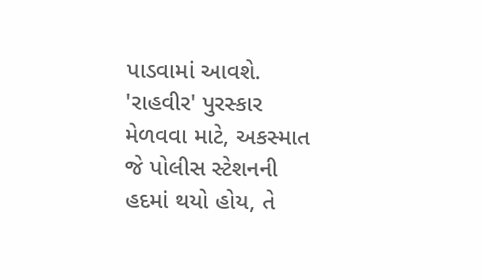પાડવામાં આવશે. 'રાહવીર' પુરસ્કાર મેળવવા માટે, અકસ્માત જે પોલીસ સ્ટેશનની હદમાં થયો હોય, તે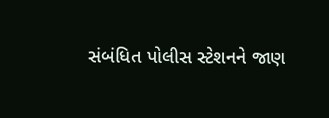સંબંધિત પોલીસ સ્ટેશનને જાણ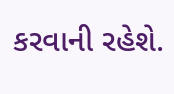કરવાની રહેશે.